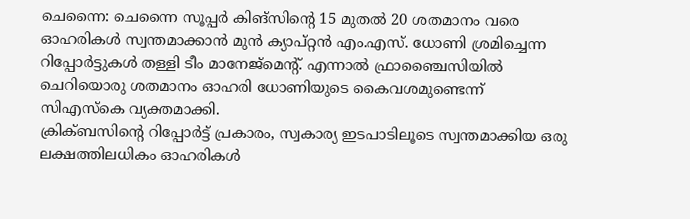ചെന്നൈ: ചെന്നൈ സൂപ്പർ കിങ്സിന്റെ 15 മുതൽ 20 ശതമാനം വരെ ഓഹരികൾ സ്വന്തമാക്കാൻ മുൻ ക്യാപ്റ്റൻ എം.എസ്. ധോണി ശ്രമിച്ചെന്ന റിപ്പോർട്ടുകൾ തള്ളി ടീം മാനേജ്മെന്റ്. എന്നാൽ ഫ്രാഞ്ചൈസിയിൽ ചെറിയൊരു ശതമാനം ഓഹരി ധോണിയുടെ കൈവശമുണ്ടെന്ന് സിഎസ്കെ വ്യക്തമാക്കി.
ക്രിക്ബസിന്റെ റിപ്പോർട്ട് പ്രകാരം, സ്വകാര്യ ഇടപാടിലൂടെ സ്വന്തമാക്കിയ ഒരു ലക്ഷത്തിലധികം ഓഹരികൾ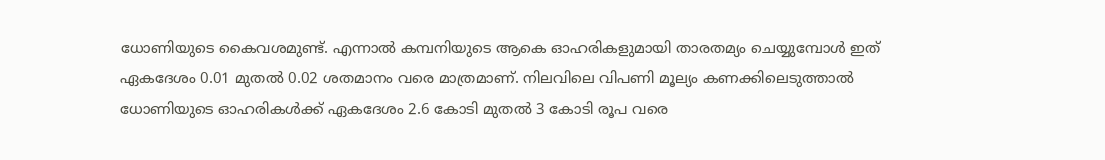ധോണിയുടെ കൈവശമുണ്ട്. എന്നാൽ കമ്പനിയുടെ ആകെ ഓഹരികളുമായി താരതമ്യം ചെയ്യുമ്പോൾ ഇത് ഏകദേശം 0.01 മുതൽ 0.02 ശതമാനം വരെ മാത്രമാണ്. നിലവിലെ വിപണി മൂല്യം കണക്കിലെടുത്താൽ ധോണിയുടെ ഓഹരികൾക്ക് ഏകദേശം 2.6 കോടി മുതൽ 3 കോടി രൂപ വരെ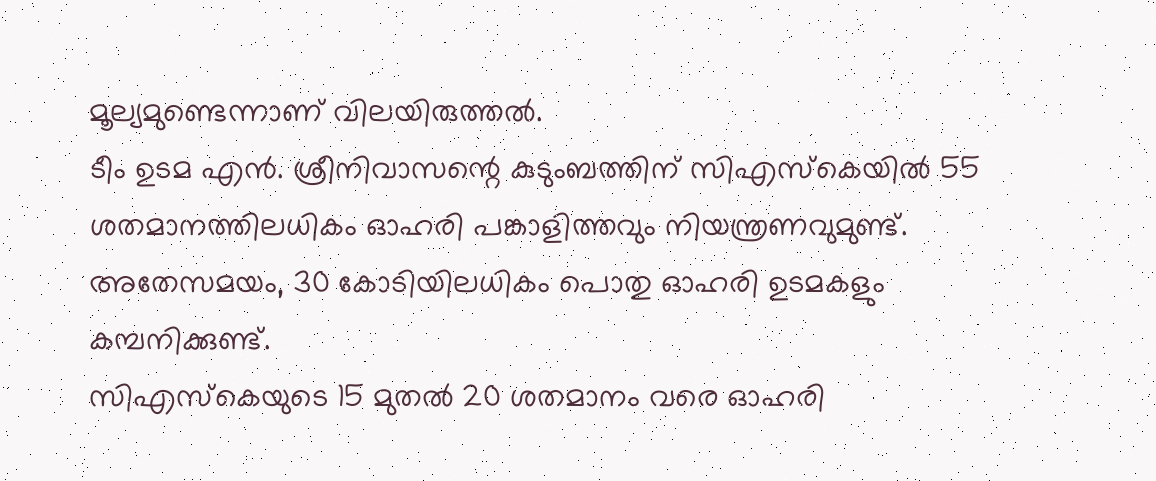മൂല്യമുണ്ടെന്നാണ് വിലയിരുത്തൽ.
ടീം ഉടമ എൻ. ശ്രീനിവാസന്റെ കുടുംബത്തിന് സിഎസ്കെയിൽ 55 ശതമാനത്തിലധികം ഓഹരി പങ്കാളിത്തവും നിയന്ത്രണവുമുണ്ട്. അതേസമയം, 30 കോടിയിലധികം പൊതു ഓഹരി ഉടമകളും കമ്പനിക്കുണ്ട്.
സിഎസ്കെയുടെ 15 മുതൽ 20 ശതമാനം വരെ ഓഹരി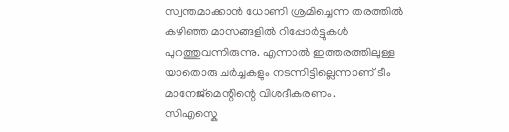സ്വന്തമാക്കാൻ ധോണി ശ്രമിച്ചെന്ന തരത്തിൽ കഴിഞ്ഞ മാസങ്ങളിൽ റിപ്പോർട്ടുകൾ പുറത്തുവന്നിരുന്നു. എന്നാൽ ഇത്തരത്തിലുള്ള യാതൊരു ചർച്ചകളും നടന്നിട്ടില്ലെന്നാണ് ടീം മാനേജ്മെന്റിന്റെ വിശദീകരണം.
സിഎസ്കെ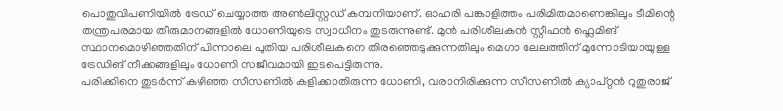പൊതുവിപണിയിൽ ട്രേഡ് ചെയ്യാത്ത അൺലിസ്റ്റഡ് കമ്പനിയാണ്. ഓഹരി പങ്കാളിത്തം പരിമിതമാണെങ്കിലും ടീമിന്റെ തന്ത്രപരമായ തീരുമാനങ്ങളിൽ ധോണിയുടെ സ്വാധീനം തുടരുന്നുണ്ട്. മുൻ പരിശീലകൻ സ്റ്റീഫൻ ഫ്ലെമിങ് സ്ഥാനമൊഴിഞ്ഞതിന് പിന്നാലെ പുതിയ പരിശീലകനെ തിരഞ്ഞെടുക്കുന്നതിലും മെഗാ ലേലത്തിന് മുന്നോടിയായുള്ള ട്രേഡിങ് നീക്കങ്ങളിലും ധോണി സജീവമായി ഇടപെട്ടിരുന്നു.
പരിക്കിനെ തുടർന്ന് കഴിഞ്ഞ സീസണിൽ കളിക്കാതിരുന്ന ധോണി, വരാനിരിക്കുന്ന സീസണിൽ ക്യാപ്റ്റൻ റുതുരാജ്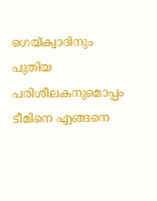ഗെയ്ക്വാദിനും പുതിയ പരിശീലകനുമൊപ്പം ടീമിനെ എങ്ങനെ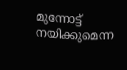മുന്നോട്ട് നയിക്കുമെന്ന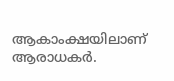ആകാംക്ഷയിലാണ് ആരാധകർ.